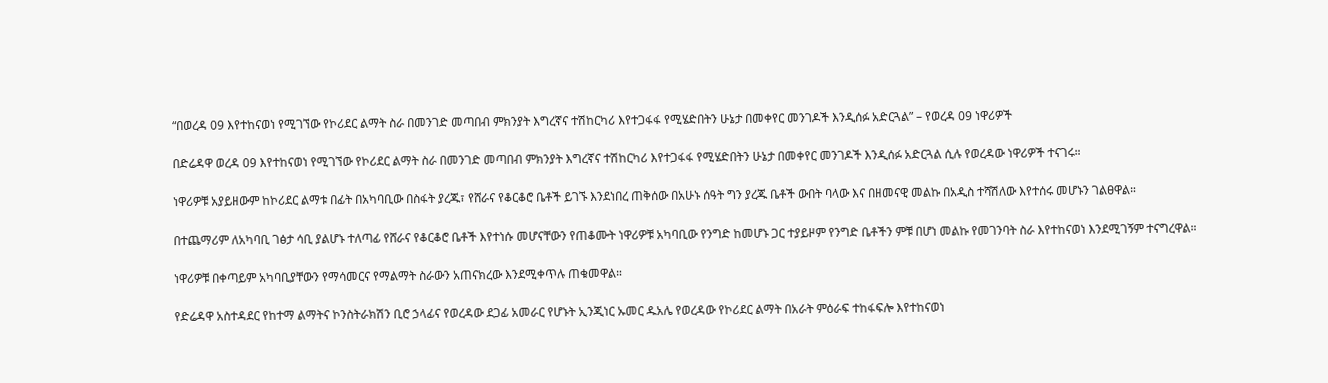“በወረዳ 09 እየተከናወነ የሚገኘው የኮሪደር ልማት ስራ በመንገድ መጣበብ ምክንያት እግረኛና ተሽከርካሪ እየተጋፋፋ የሚሄድበትን ሁኔታ በመቀየር መንገዶች እንዲሰፉ አድርጓል” – የወረዳ 09 ነዋሪዎች

በድሬዳዋ ወረዳ 09 እየተከናወነ የሚገኘው የኮሪደር ልማት ስራ በመንገድ መጣበብ ምክንያት እግረኛና ተሽከርካሪ እየተጋፋፋ የሚሄድበትን ሁኔታ በመቀየር መንገዶች እንዲሰፉ አድርጓል ሲሉ የወረዳው ነዋሪዎች ተናገሩ።

ነዋሪዎቹ አያይዘውም ከኮሪደር ልማቱ በፊት በአካባቢው በስፋት ያረጁ፣ የሸራና የቆርቆሮ ቤቶች ይገኙ እንደነበረ ጠቅሰው በአሁኑ ሰዓት ግን ያረጁ ቤቶች ውበት ባላው እና በዘመናዊ መልኩ በአዲስ ተሻሽለው እየተሰሩ መሆኑን ገልፀዋል።

በተጨማሪም ለአካባቢ ገፅታ ሳቢ ያልሆኑ ተለጣፊ የሸራና የቆርቆሮ ቤቶች እየተነሱ መሆናቸውን የጠቆሙት ነዋሪዎቹ አካባቢው የንግድ ከመሆኑ ጋር ተያይዞም የንግድ ቤቶችን ምቹ በሆነ መልኩ የመገንባት ስራ እየተከናወነ እንደሚገኝም ተናግረዋል።

ነዋሪዎቹ በቀጣይም አካባቢያቸውን የማሳመርና የማልማት ስራውን አጠናክረው እንደሚቀጥሉ ጠቁመዋል።

የድሬዳዋ አስተዳደር የከተማ ልማትና ኮንስትራክሽን ቢሮ ኃላፊና የወረዳው ደጋፊ አመራር የሆኑት ኢንጂነር ኡመር ዱአሌ የወረዳው የኮሪደር ልማት በአራት ምዕራፍ ተከፋፍሎ እየተከናወነ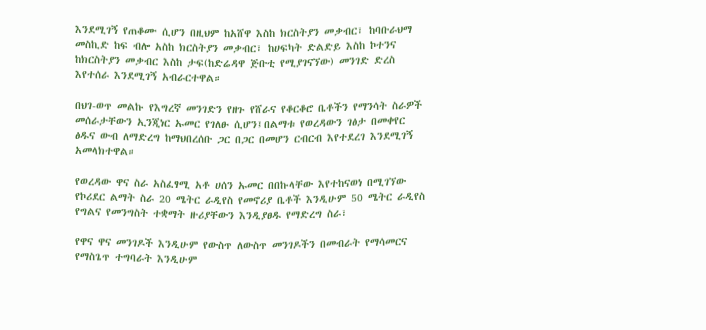እንደሚገኝ የጠቆሙ ሲሆን በዚህም ከአሸዋ እስከ ክርስትያን መቃብር፣ ከባቡራህማ መስኪድ ከፍ ብሎ አስከ ክርስትያን መቃብር፣ ከሀፍካት ድልድይ እስከ ኮተንና ከክርስትያን መቃብር እስከ ታፍ(ከድሬዳዋ ጅቡቲ የሚያገናኘው) መንገድ ድረስ እየተሰራ እንደሚገኝ አብራርተዋል።

በህገ-ወጥ መልኩ የእግረኛ መንገድን የዘጉ የሸራና የቆርቆሮ ቤቶችን የማንሳት ስራዎች መሰራታቸውን ኢንጂነር ኡመር የገለፁ ሲሆን፤በልማቱ የወረዳውን ገፅታ በመቀየር ፅዱና ውብ ለማድረግ ከማህበረሰቡ ጋር በጋር በመሆን ርብርብ እየተደረገ እንደሚገኝ አመላክተዋል።

የወረዳው ዋና ስራ አስፈፃሚ አቶ ሀሰን ኡመር በበኩላቸው እየተከናወነ በሚገኘው የኮሪደር ልማት ስራ 20 ሜትር ራዲየስ የመኖሪያ ቤቶች እንዲሁም 50 ሜትር ራዲየስ የግልና የመንግስት ተቋማት ዙሪያቸውን እንዲያፀዱ የማድረግ ስራ፣

የዋና ዋና መንገዶች እንዲሁም የውስጥ ለውስጥ መንገዶችን በመብራት የማሳመርና የማስጌጥ ተግባራት እንዲሁም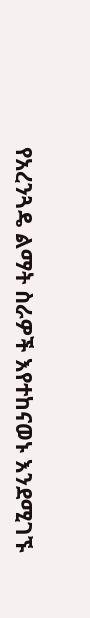የአረንጓዴ ልማት ስራዎች እየተከናወኑ እንደሚገኙ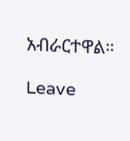አብራርተዋል።

Leave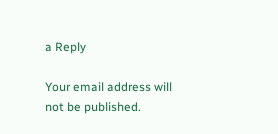a Reply

Your email address will not be published.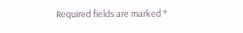Required fields are marked *